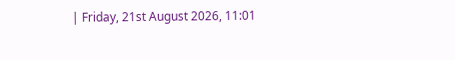| Friday, 21st August 2026, 11:01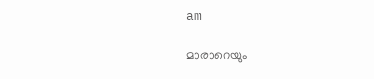am

മാരാറെയും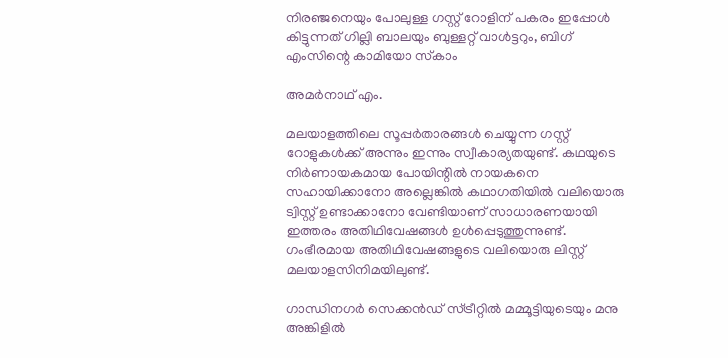നിരഞ്ജനെയും പോലുള്ള ഗസ്റ്റ് റോളിന് പകരം ഇപ്പോള്‍ കിട്ടുന്നത് ഗില്ലി ബാലയും ബുള്ളറ്റ് വാള്‍ട്ടറും, ബിഗ് എംസിന്റെ കാമിയോ സ്‌കാം

അമര്‍നാഥ് എം.

മലയാളത്തിലെ സൂപ്പര്‍താരങ്ങള്‍ ചെയ്യുന്ന ഗസ്റ്റ് റോളുകള്‍ക്ക് അന്നും ഇന്നും സ്വീകാര്യതയുണ്ട്. കഥയുടെ നിര്‍ണായകമായ പോയിന്റില്‍ നായകനെ സഹായിക്കാനോ അല്ലെങ്കില്‍ കഥാഗതിയില്‍ വലിയൊരു ട്വിസ്റ്റ് ഉണ്ടാക്കാനോ വേണ്ടിയാണ് സാധാരണയായി ഇത്തരം അതിഥിവേഷങ്ങള്‍ ഉള്‍പ്പെടുത്തുന്നുണ്ട്. ഗംഭീരമായ അതിഥിവേഷങ്ങളുടെ വലിയൊരു ലിസ്റ്റ് മലയാളസിനിമയിലുണ്ട്.

ഗാന്ധിനഗര്‍ സെക്കന്‍ഡ് സ്ട്രീറ്റില്‍ മമ്മൂട്ടിയുടെയും മനു അങ്കിളില്‍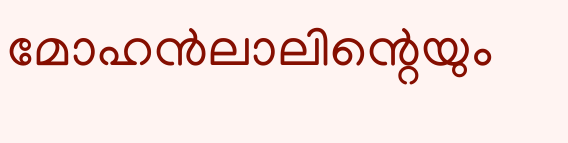മോഹന്‍ലാലിന്റെയും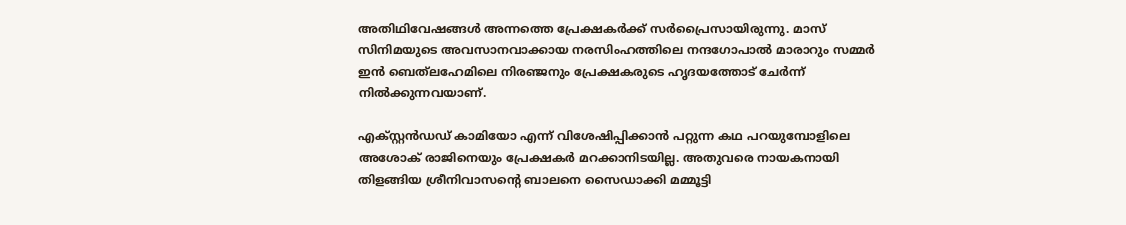അതിഥിവേഷങ്ങള്‍ അന്നത്തെ പ്രേക്ഷകര്‍ക്ക് സര്‍പ്രൈസായിരുന്നു. മാസ് സിനിമയുടെ അവസാനവാക്കായ നരസിംഹത്തിലെ നന്ദഗോപാല്‍ മാരാറും സമ്മര്‍ ഇന്‍ ബെത്‌ലഹേമിലെ നിരഞ്ജനും പ്രേക്ഷകരുടെ ഹൃദയത്തോട് ചേര്‍ന്ന് നില്‍ക്കുന്നവയാണ്.

എക്സ്റ്റന്‍ഡഡ് കാമിയോ എന്ന് വിശേഷിപ്പിക്കാന്‍ പറ്റുന്ന കഥ പറയുമ്പോളിലെ അശോക് രാജിനെയും പ്രേക്ഷകര്‍ മറക്കാനിടയില്ല. അതുവരെ നായകനായി തിളങ്ങിയ ശ്രീനിവാസന്റെ ബാലനെ സൈഡാക്കി മമ്മൂട്ടി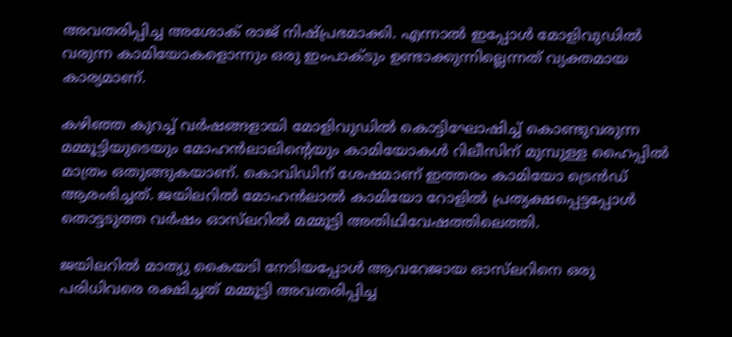അവതരിപ്പിച്ച അശോക് രാജ് നിഷ്പ്രഭമാക്കി. എന്നാല്‍ ഇപ്പോള്‍ മോളിവുഡില്‍ വരുന്ന കാമിയോകളൊന്നും ഒരു ഇംപാക്ടും ഉണ്ടാക്കുന്നില്ലെന്നത് വ്യക്തമായ കാര്യമാണ്.

കഴിഞ്ഞ കുറച്ച് വര്‍ഷങ്ങളായി മോളിവുഡില്‍ കൊട്ടിഘോഷിച്ച് കൊണ്ടുവരുന്ന മമ്മൂട്ടിയുടെയും മോഹന്‍ലാലിന്റെയും കാമിയോകള്‍ റിലീസിന് മുമ്പുള്ള ഹൈപ്പില്‍ മാത്രം ഒതുങ്ങുകയാണ്. കൊവിഡിന് ശേഷമാണ് ഇത്തരം കാമിയോ ട്രെന്‍ഡ് ആരംഭിച്ചത്. ജയിലറില്‍ മോഹന്‍ലാല്‍ കാമിയോ റോളില്‍ പ്രത്യക്ഷപ്പെട്ടപ്പോള്‍ തൊട്ടടുത്ത വര്‍ഷം ഓസ്‌ലറില്‍ മമ്മൂട്ടി അതിഥിവേഷത്തിലെത്തി.

ജയിലറില്‍ മാത്യു കൈയടി നേടിയപ്പോള്‍ ആവറേജായ ഓസ്‌ലറിനെ ഒരു പരിധിവരെ രക്ഷിച്ചത് മമ്മൂട്ടി അവതരിപ്പിച്ച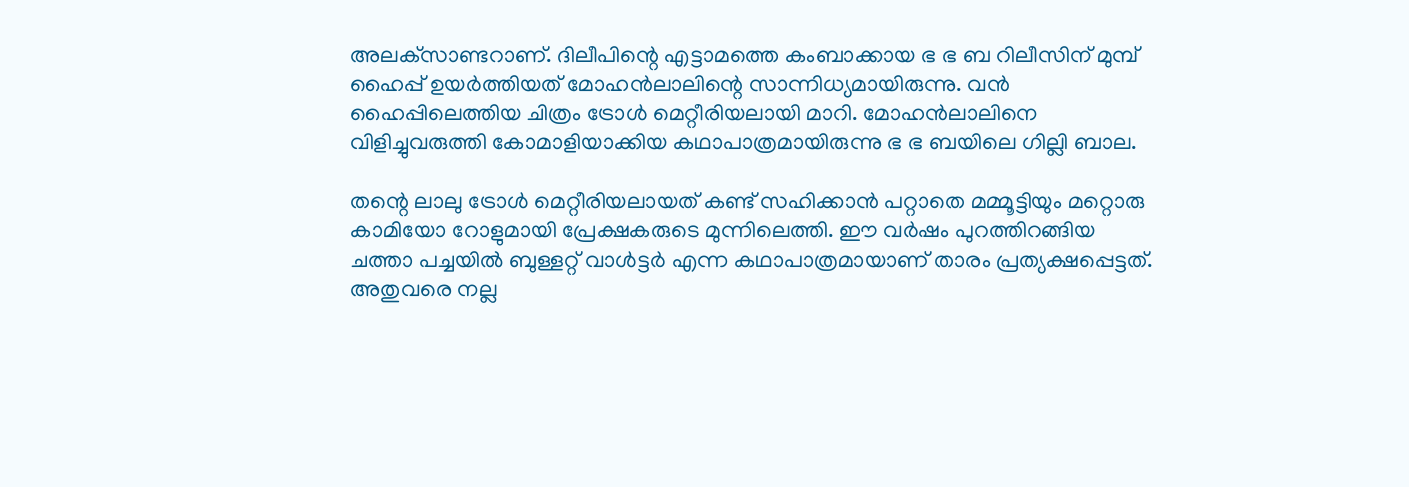അലക്‌സാണ്ടറാണ്. ദിലീപിന്റെ എട്ടാമത്തെ കംബാക്കായ ഭ ഭ ബ റിലീസിന് മുമ്പ് ഹൈപ്പ് ഉയര്‍ത്തിയത് മോഹന്‍ലാലിന്റെ സാന്നിധ്യമായിരുന്നു. വന്‍ ഹൈപ്പിലെത്തിയ ചിത്രം ട്രോള്‍ മെറ്റീരിയലായി മാറി. മോഹന്‍ലാലിനെ വിളിച്ചുവരുത്തി കോമാളിയാക്കിയ കഥാപാത്രമായിരുന്നു ഭ ഭ ബയിലെ ഗില്ലി ബാല.

തന്റെ ലാലു ട്രോള്‍ മെറ്റീരിയലായത് കണ്ട് സഹിക്കാന്‍ പറ്റാതെ മമ്മൂട്ടിയും മറ്റൊരു കാമിയോ റോളുമായി പ്രേക്ഷകരുടെ മുന്നിലെത്തി. ഈ വര്‍ഷം പുറത്തിറങ്ങിയ ചത്താ പച്ചയില്‍ ബുള്ളറ്റ് വാള്‍ട്ടര്‍ എന്ന കഥാപാത്രമായാണ് താരം പ്രത്യക്ഷപ്പെട്ടത്. അതുവരെ നല്ല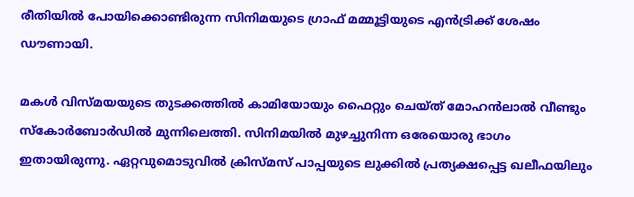രീതിയില്‍ പോയിക്കൊണ്ടിരുന്ന സിനിമയുടെ ഗ്രാഫ് മമ്മൂട്ടിയുടെ എന്‍ട്രിക്ക് ശേഷം ഡൗണായി.

മകള്‍ വിസ്മയയുടെ തുടക്കത്തില്‍ കാമിയോയും ഫൈറ്റും ചെയ്ത് മോഹന്‍ലാല്‍ വീണ്ടും സ്‌കോര്‍ബോര്‍ഡില്‍ മുന്നിലെത്തി. സിനിമയില്‍ മുഴച്ചുനിന്ന ഒരേയൊരു ഭാഗം ഇതായിരുന്നു. ഏറ്റവുമൊടുവില്‍ ക്രിസ്മസ് പാപ്പയുടെ ലുക്കില്‍ പ്രത്യക്ഷപ്പെട്ട ഖലീഫയിലും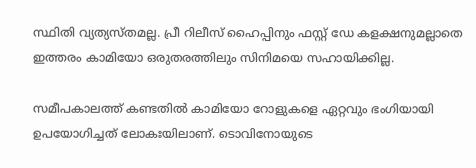സ്ഥിതി വ്യത്യസ്തമല്ല. പ്രീ റിലീസ് ഹൈപ്പിനും ഫസ്റ്റ് ഡേ കളക്ഷനുമല്ലാതെ ഇത്തരം കാമിയോ ഒരുതരത്തിലും സിനിമയെ സഹായിക്കില്ല.

സമീപകാലത്ത് കണ്ടതില്‍ കാമിയോ റോളുകളെ ഏറ്റവും ഭംഗിയായി ഉപയോഗിച്ചത് ലോകഃയിലാണ്. ടൊവിനോയുടെ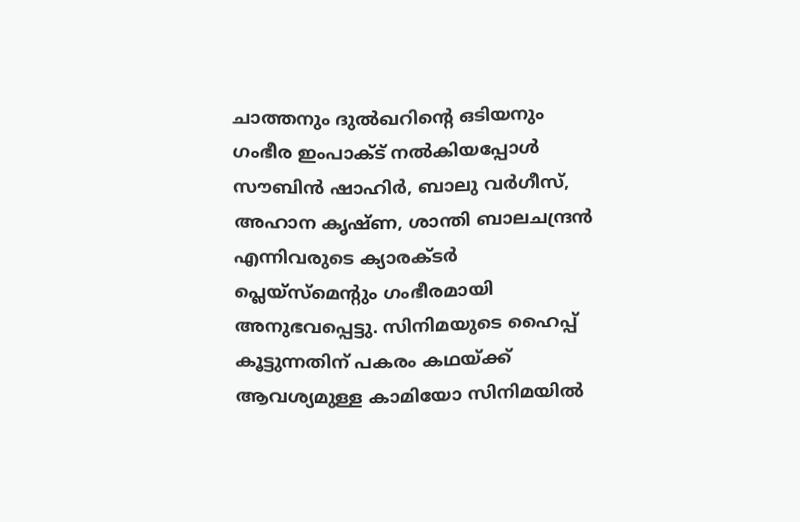ചാത്തനും ദുല്‍ഖറിന്റെ ഒടിയനും ഗംഭീര ഇംപാക്ട് നല്‍കിയപ്പോള്‍ സൗബിന്‍ ഷാഹിര്‍, ബാലു വര്‍ഗീസ്, അഹാന കൃഷ്ണ, ശാന്തി ബാലചന്ദ്രന്‍ എന്നിവരുടെ ക്യാരക്ടര്‍ പ്ലെയ്‌സ്‌മെന്റും ഗംഭീരമായി അനുഭവപ്പെട്ടു. സിനിമയുടെ ഹൈപ്പ് കൂട്ടുന്നതിന് പകരം കഥയ്ക്ക് ആവശ്യമുള്ള കാമിയോ സിനിമയില്‍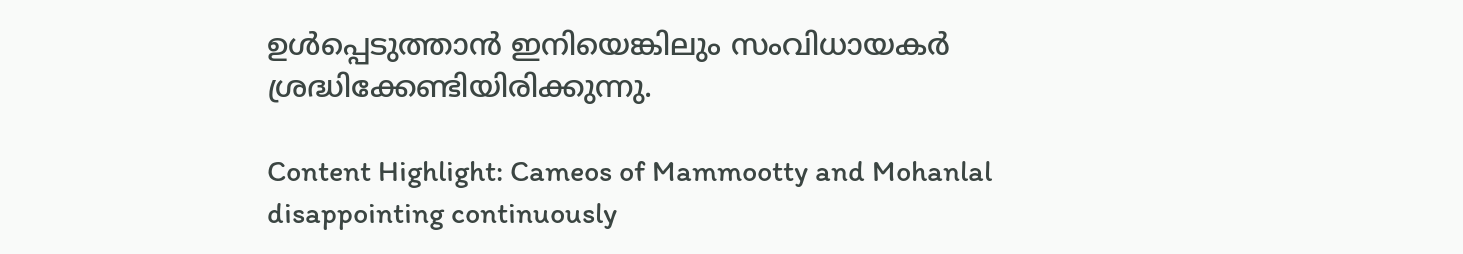ഉള്‍പ്പെടുത്താന്‍ ഇനിയെങ്കിലും സംവിധായകര്‍ ശ്രദ്ധിക്കേണ്ടിയിരിക്കുന്നു.

Content Highlight: Cameos of Mammootty and Mohanlal disappointing continuously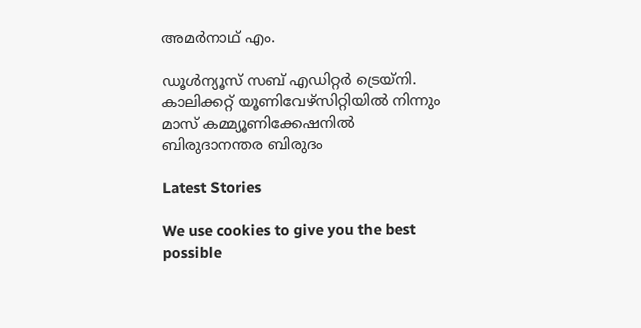അമര്‍നാഥ് എം.

ഡൂള്‍ന്യൂസ് സബ് എഡിറ്റര്‍ ട്രെയ്‌നി. കാലിക്കറ്റ് യൂണിവേഴ്‌സിറ്റിയില്‍ നിന്നും മാസ് കമ്മ്യൂണിക്കേഷനില്‍ ബിരുദാനന്തര ബിരുദം

Latest Stories

We use cookies to give you the best possible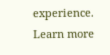experience. Learn more